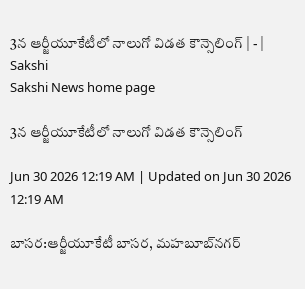3న ఆర్జీయూకేటీలో నాలుగో విడత కౌన్సెలింగ్‌ | - | Sakshi
Sakshi News home page

3న ఆర్జీయూకేటీలో నాలుగో విడత కౌన్సెలింగ్‌

Jun 30 2026 12:19 AM | Updated on Jun 30 2026 12:19 AM

బాసర:ఆర్జీయూకేటీ బాసర, మహబూబ్‌నగర్‌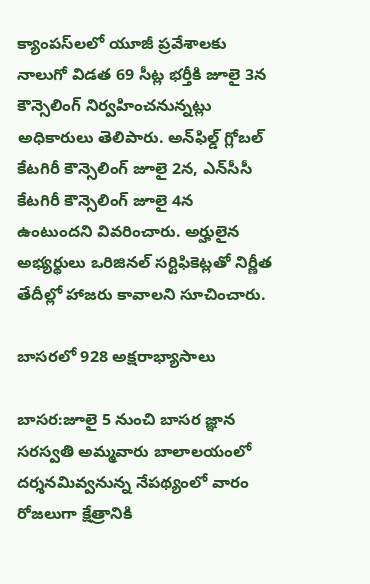క్యాంపస్‌లలో యూజీ ప్రవేశాలకు నాలుగో విడత 69 సీట్ల భర్తీకి జూలై 3న కౌన్సెలింగ్‌ నిర్వహించనున్నట్లు అధికారులు తెలిపారు. అన్‌ఫిల్డ్‌ గ్లోబల్‌ కేటగిరీ కౌన్సెలింగ్‌ జూలై 2న, ఎన్‌సీసీ కేటగిరీ కౌన్సెలింగ్‌ జూలై 4న ఉంటుందని వివరించారు. అర్హులైన అభ్యర్థులు ఒరిజినల్‌ సర్టిఫికెట్లతో నిర్ణీత తేదీల్లో హాజరు కావాలని సూచించారు.

బాసరలో 928 అక్షరాభ్యాసాలు

బాసర:జూలై 5 నుంచి బాసర జ్ఞాన సరస్వతి అమ్మవారు బాలాలయంలో దర్శనమివ్వనున్న నేపథ్యంలో వారం రోజలుగా క్షేత్రానికి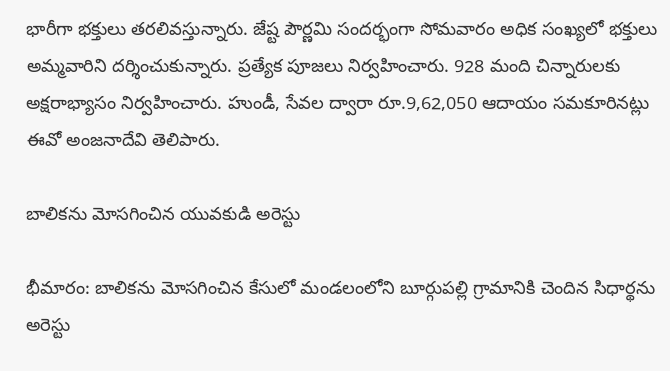భారీగా భక్తులు తరలివస్తున్నారు. జేష్ట పౌర్ణమి సందర్భంగా సోమవారం అధిక సంఖ్యలో భక్తులు అమ్మవారిని దర్శించుకున్నారు. ప్రత్యేక పూజలు నిర్వహించారు. 928 మంది చిన్నారులకు అక్షరాభ్యాసం నిర్వహించారు. హుండీ, సేవల ద్వారా రూ.9,62,050 ఆదాయం సమకూరినట్లు ఈవో అంజనాదేవి తెలిపారు.

బాలికను మోసగించిన యువకుడి అరెస్టు

భీమారం: బాలికను మోసగించిన కేసులో మండలంలోని బూర్గుపల్లి గ్రామానికి చెందిన సిధార్థను అరెస్టు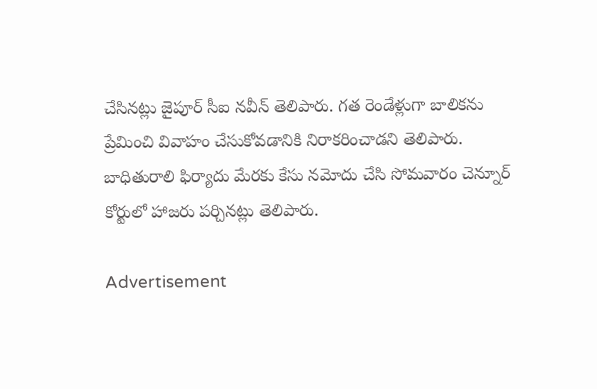చేసినట్లు జైపూర్‌ సీఐ నవీన్‌ తెలిపారు. గత రెండేళ్లుగా బాలికను ప్రేమించి వివాహం చేసుకోవడానికి నిరాకరించాడని తెలిపారు. బాధితురాలి ఫిర్యాదు మేరకు కేసు నమోదు చేసి సోమవారం చెన్నూర్‌ కోర్టులో హాజరు పర్చినట్లు తెలిపారు.

Advertisement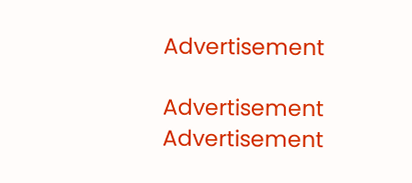Advertisement

Advertisement
Advertisement